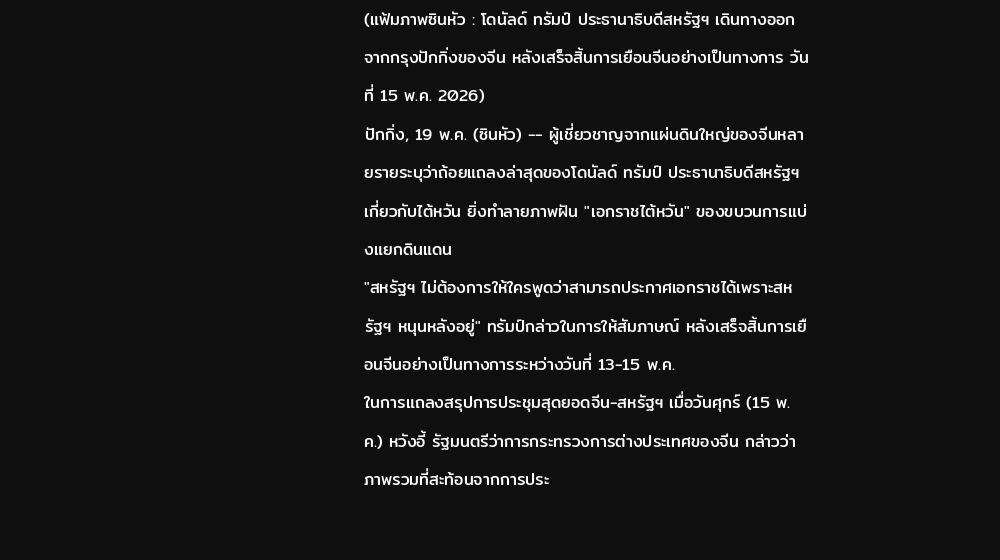(แฟ้มภาพซินหัว : โดนัลด์ ทรัมป์ ประธานาธิบดีสหรัฐฯ เดินทางออกจากกรุงปักกิ่งของจีน หลังเสร็จสิ้นการเยือนจีนอย่างเป็นทางการ วันที่ 15 พ.ค. 2026)
ปักกิ่ง, 19 พ.ค. (ซินหัว) -- ผู้เชี่ยวชาญจากแผ่นดินใหญ่ของจีนหลายรายระบุว่าถ้อยแถลงล่าสุดของโดนัลด์ ทรัมป์ ประธานาธิบดีสหรัฐฯ เกี่ยวกับไต้หวัน ยิ่งทำลายภาพฝัน "เอกราชไต้หวัน" ของขบวนการแบ่งแยกดินแดน
"สหรัฐฯ ไม่ต้องการให้ใครพูดว่าสามารถประกาศเอกราชได้เพราะสหรัฐฯ หนุนหลังอยู่" ทรัมป์กล่าวในการให้สัมภาษณ์ หลังเสร็จสิ้นการเยือนจีนอย่างเป็นทางการระหว่างวันที่ 13-15 พ.ค.
ในการแถลงสรุปการประชุมสุดยอดจีน-สหรัฐฯ เมื่อวันศุกร์ (15 พ.ค.) หวังอี้ รัฐมนตรีว่าการกระทรวงการต่างประเทศของจีน กล่าวว่าภาพรวมที่สะท้อนจากการประ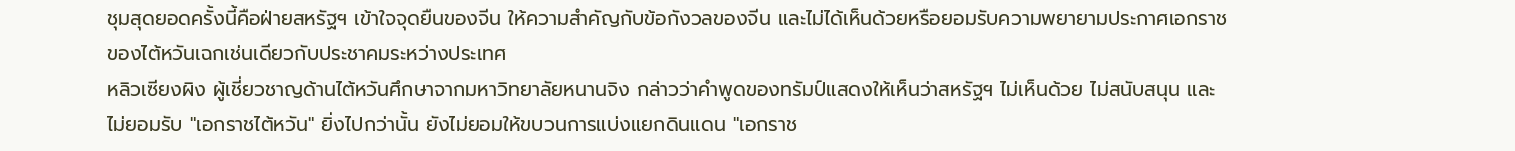ชุมสุดยอดครั้งนี้คือฝ่ายสหรัฐฯ เข้าใจจุดยืนของจีน ให้ความสำคัญกับข้อกังวลของจีน และไม่ได้เห็นด้วยหรือยอมรับความพยายามประกาศเอกราชของไต้หวันเฉกเช่นเดียวกับประชาคมระหว่างประเทศ
หลิวเซียงผิง ผู้เชี่ยวชาญด้านไต้หวันศึกษาจากมหาวิทยาลัยหนานจิง กล่าวว่าคำพูดของทรัมป์แสดงให้เห็นว่าสหรัฐฯ ไม่เห็นด้วย ไม่สนับสนุน และไม่ยอมรับ "เอกราชไต้หวัน" ยิ่งไปกว่านั้น ยังไม่ยอมให้ขบวนการแบ่งแยกดินแดน "เอกราช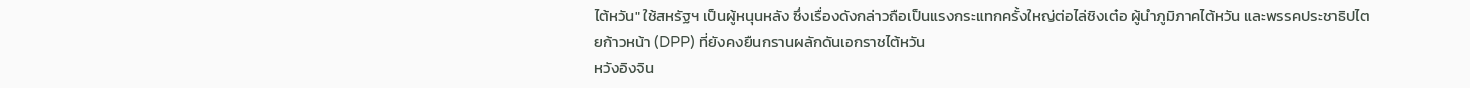ไต้หวัน" ใช้สหรัฐฯ เป็นผู้หนุนหลัง ซึ่งเรื่องดังกล่าวถือเป็นแรงกระแทกครั้งใหญ่ต่อไล่ชิงเต๋อ ผู้นำภูมิภาคไต้หวัน และพรรคประชาธิปไตยก้าวหน้า (DPP) ที่ยังคงยืนกรานผลักดันเอกราชไต้หวัน
หวังอิงจิน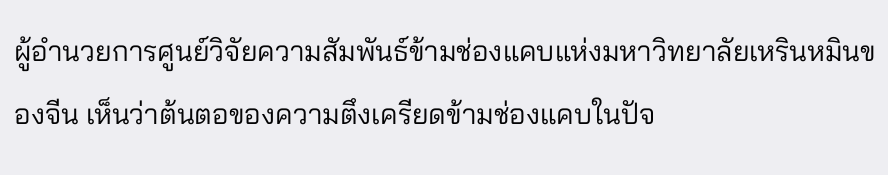ผู้อำนวยการศูนย์วิจัยความสัมพันธ์ข้ามช่องแคบแห่งมหาวิทยาลัยเหรินหมินของจีน เห็นว่าต้นตอของความตึงเครียดข้ามช่องแคบในปัจ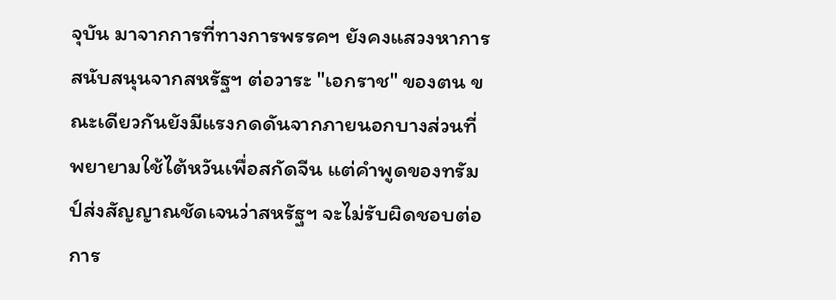จุบัน มาจากการที่ทางการพรรคฯ ยังคงแสวงหาการสนับสนุนจากสหรัฐฯ ต่อวาระ "เอกราช" ของตน ขณะเดียวกันยังมีแรงกดดันจากภายนอกบางส่วนที่พยายามใช้ไต้หวันเพื่อสกัดจีน แต่คำพูดของทรัมป์ส่งสัญญาณชัดเจนว่าสหรัฐฯ จะไม่รับผิดชอบต่อการ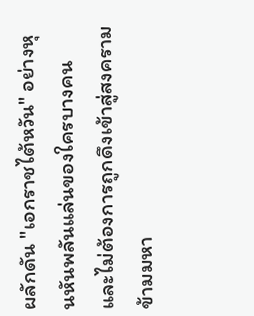ผลักดัน "เอกราชไต้หวัน" อย่างหุนหันพลันแล่นของใครบางคน และไม่ต้องการถูกดึงเข้าสู่สงครามข้ามมหา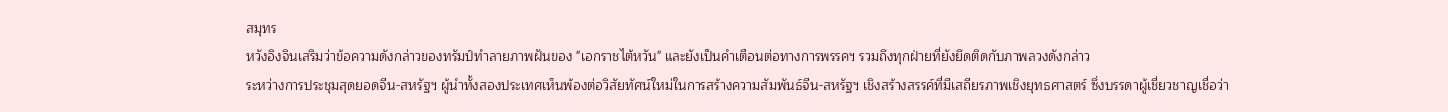สมุทร
หวังอิงจินเสริมว่าข้อความดังกล่าวของทรัมป์ทำลายภาพฝันของ "เอกราชไต้หวัน" และยังเป็นคำเตือนต่อทางการพรรคฯ รวมถึงทุกฝ่ายที่ยังยึดติดกับภาพลวงดังกล่าว
ระหว่างการประชุมสุดยอดจีน-สหรัฐฯ ผู้นำทั้งสองประเทศเห็นพ้องต่อวิสัยทัศน์ใหม่ในการสร้างความสัมพันธ์จีน-สหรัฐฯ เชิงสร้างสรรค์ที่มีเสถียรภาพเชิงยุทธศาสตร์ ซึ่งบรรดาผู้เชี่ยวชาญเชื่อว่า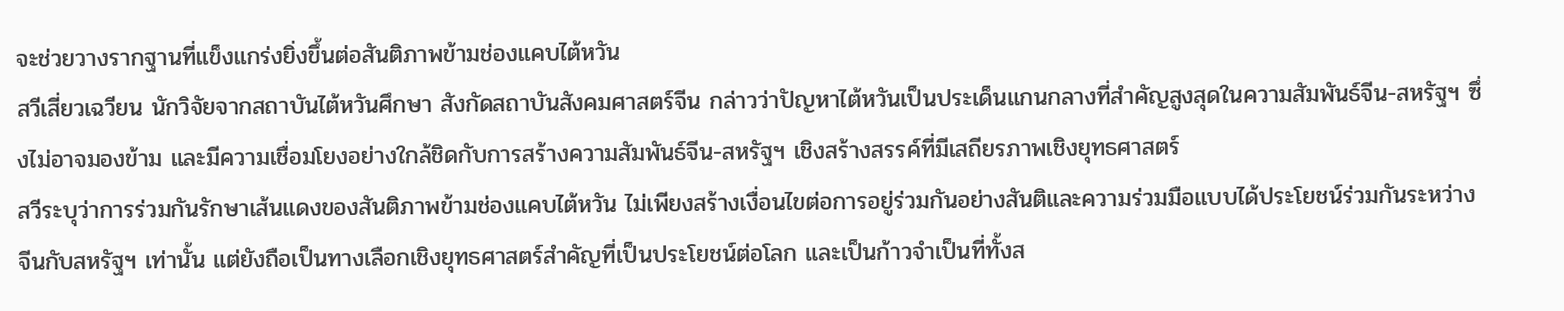จะช่วยวางรากฐานที่แข็งแกร่งยิ่งขึ้นต่อสันติภาพข้ามช่องแคบไต้หวัน
สวีเสี่ยวเฉวียน นักวิจัยจากสถาบันไต้หวันศึกษา สังกัดสถาบันสังคมศาสตร์จีน กล่าวว่าปัญหาไต้หวันเป็นประเด็นแกนกลางที่สำคัญสูงสุดในความสัมพันธ์จีน-สหรัฐฯ ซึ่งไม่อาจมองข้าม และมีความเชื่อมโยงอย่างใกล้ชิดกับการสร้างความสัมพันธ์จีน-สหรัฐฯ เชิงสร้างสรรค์ที่มีเสถียรภาพเชิงยุทธศาสตร์
สวีระบุว่าการร่วมกันรักษาเส้นแดงของสันติภาพข้ามช่องแคบไต้หวัน ไม่เพียงสร้างเงื่อนไขต่อการอยู่ร่วมกันอย่างสันติและความร่วมมือแบบได้ประโยชน์ร่วมกันระหว่างจีนกับสหรัฐฯ เท่านั้น แต่ยังถือเป็นทางเลือกเชิงยุทธศาสตร์สำคัญที่เป็นประโยชน์ต่อโลก และเป็นก้าวจำเป็นที่ทั้งส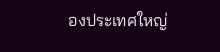องประเทศใหญ่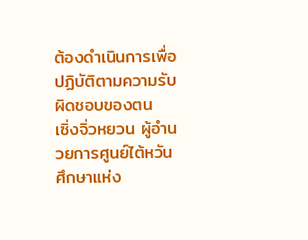ต้องดำเนินการเพื่อปฏิบัติตามความรับผิดชอบของตน
เซิ่งจิ่วหยวน ผู้อำนวยการศูนย์ไต้หวันศึกษาแห่ง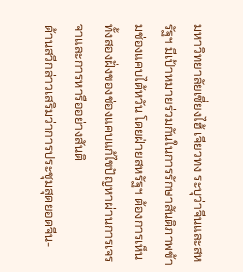มหาวิทยาลัยเซี่ยงไฮ้ เจียวทง ระบุว่าจีนและสหรัฐฯ มีเป้าหมายร่วมกันในการรักษาสันติภาพข้ามช่องแคบไต้หวัน โดยฝ่ายสหรัฐฯ ต้องการเห็นทั้งสองฝั่งของช่องแคบแก้ไขปัญหาผ่านการเจรจาและการหารืออย่างสันติ
ด้านสวีกล่าวเสริมว่าการประชุมสุดยอดจีน-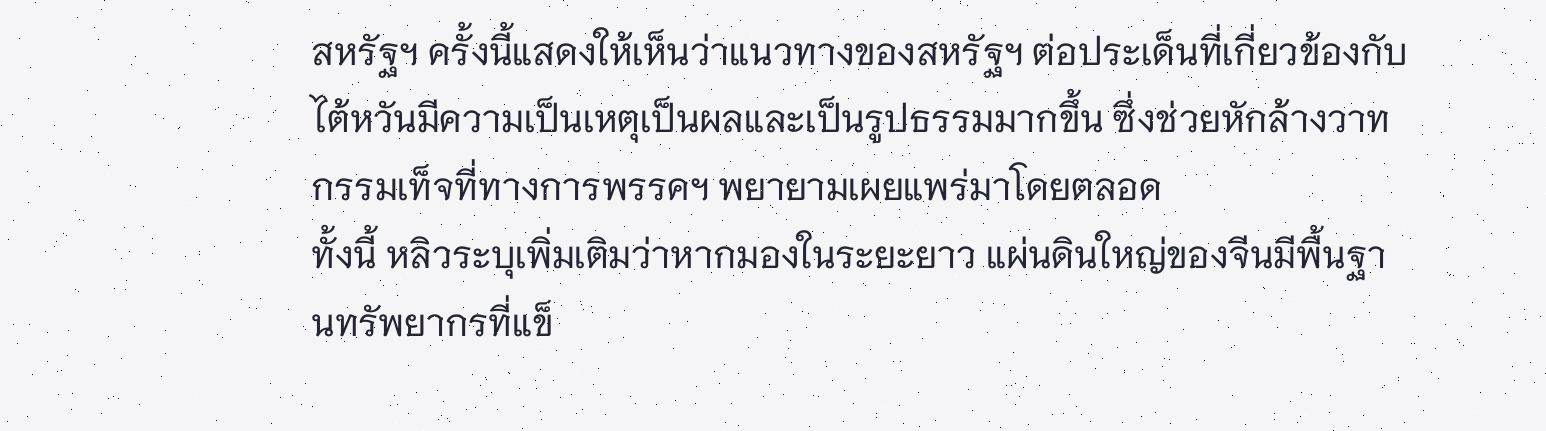สหรัฐฯ ครั้งนี้แสดงให้เห็นว่าแนวทางของสหรัฐฯ ต่อประเด็นที่เกี่ยวข้องกับไต้หวันมีความเป็นเหตุเป็นผลและเป็นรูปธรรมมากขึ้น ซึ่งช่วยหักล้างวาทกรรมเท็จที่ทางการพรรคฯ พยายามเผยแพร่มาโดยตลอด
ทั้งนี้ หลิวระบุเพิ่มเติมว่าหากมองในระยะยาว แผ่นดินใหญ่ของจีนมีพื้นฐานทรัพยากรที่แข็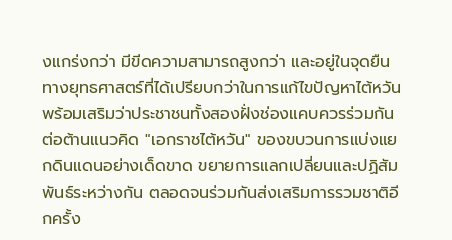งแกร่งกว่า มีขีดความสามารถสูงกว่า และอยู่ในจุดยืนทางยุทธศาสตร์ที่ได้เปรียบกว่าในการแก้ไขปัญหาไต้หวัน พร้อมเสริมว่าประชาชนทั้งสองฝั่งช่องแคบควรร่วมกันต่อต้านแนวคิด "เอกราชไต้หวัน" ของขบวนการแบ่งแยกดินแดนอย่างเด็ดขาด ขยายการแลกเปลี่ยนและปฏิสัมพันธ์ระหว่างกัน ตลอดจนร่วมกันส่งเสริมการรวมชาติอีกครั้ง